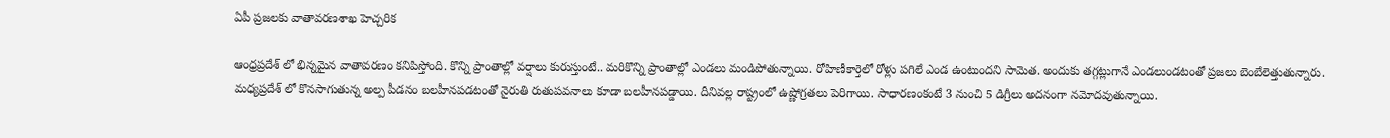ఏపీ ప్రజలకు వాతావరణశాఖ హెచ్చరిక

ఆంధ్రప్రదేశ్ లో భిన్నమైన వాతావరణం కనిపిస్తోంది. కొన్ని ప్రాంతాల్లో వర్షాలు కురుస్తుంటే.. మరికొన్ని ప్రాంతాల్లో ఎండలు మండిపోతున్నాయి. రోహిణీకార్తెలో రోళ్లు పగిలే ఎండ ఉంటుందని సామెత. అందుకు తగ్గట్లుగానే ఎండలుండటంతో ప్రజలు బెంబేలెత్తుతున్నారు. మధ్యప్రదేశ్ లో కొనసాగుతున్న అల్ప పీడనం బలహీనపడటంతో నైరుతి రుతుపవనాలు కూడా బలహీనపడ్డాయి. దీనివల్ల రాష్ట్రంలో ఉష్ణోగ్రతలు పెరిగాయి. సాధారణంకంటే 3 నుంచి 5 డిగ్రీలు అదనంగా నమోదవుతున్నాయి.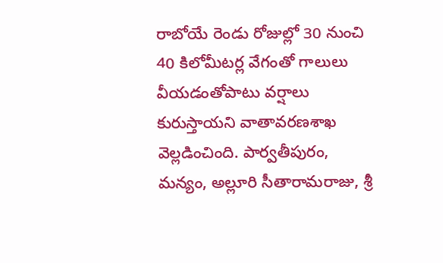రాబోయే రెండు రోజుల్లో 30 నుంచి 40 కిలోమీటర్ల వేగంతో గాలులు వీయడంతోపాటు వర్షాలు కురుస్తాయని వాతావరణశాఖ వెల్లడించింది. పార్వతీపురం, మన్యం, అల్లూరి సీతారామరాజు, శ్రీ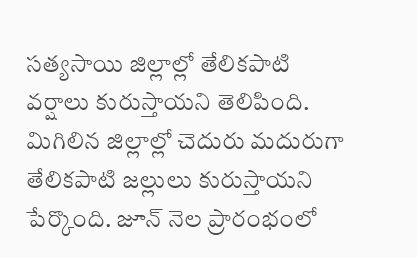సత్యసాయి జిల్లాల్లో తేలికపాటి వర్షాలు కురుస్తాయని తెలిపింది. మిగిలిన జిల్లాల్లో చెదురు మదురుగా తేలికపాటి జల్లులు కురుస్తాయని పేర్కొంది. జూన్ నెల ప్రారంభంలో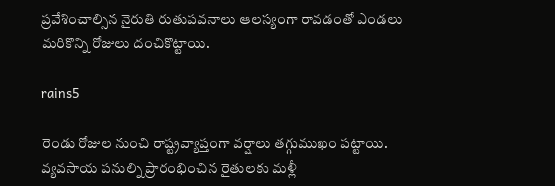ప్రవేశించాల్సిన నైరుతి రుతుపవనాలు ఆలస్యంగా రావడంతో ఎండలు మరికొన్ని రోజులు దంచికొట్టాయి.

rains5

రెండు రోజుల నుంచి రాష్ట్రవ్యాప్తంగా వర్షాలు తగ్గుముఖం పట్టాయి. వ్యవసాయ పనుల్ని ప్రారంభించిన రైతులకు మళ్లీ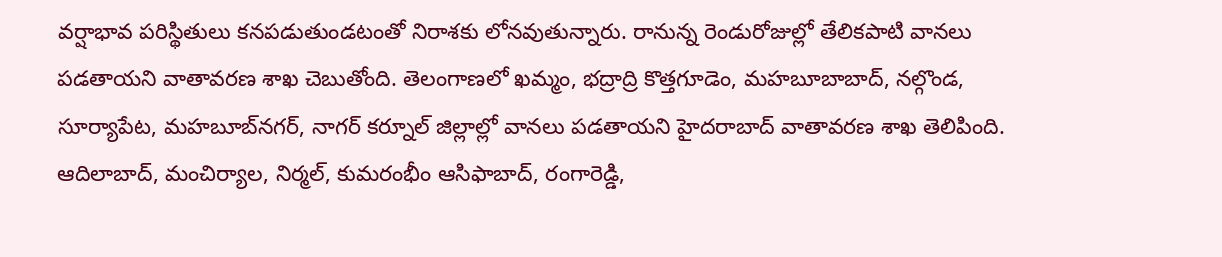వర్షాభావ పరిస్థితులు కనపడుతుండటంతో నిరాశకు లోనవుతున్నారు. రానున్న రెండురోజుల్లో తేలికపాటి వానలు పడతాయని వాతావరణ శాఖ చెబుతోంది. తెలంగాణలో ఖమ్మం, భద్రాద్రి కొత్తగూడెం, మహబూబాబాద్‌, నల్గొండ, సూర్యాపేట, మహబూబ్‌నగర్‌, నాగర్‌ కర్నూల్‌ జిల్లాల్లో వానలు పడతాయని హైదరాబాద్ వాతావరణ శాఖ తెలిపింది. ఆదిలాబాద్‌, మంచిర్యాల, నిర్మల్‌, కుమరంభీం ఆసిఫాబాద్‌, రంగారెడ్డి,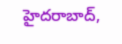హైదరాబాద్‌,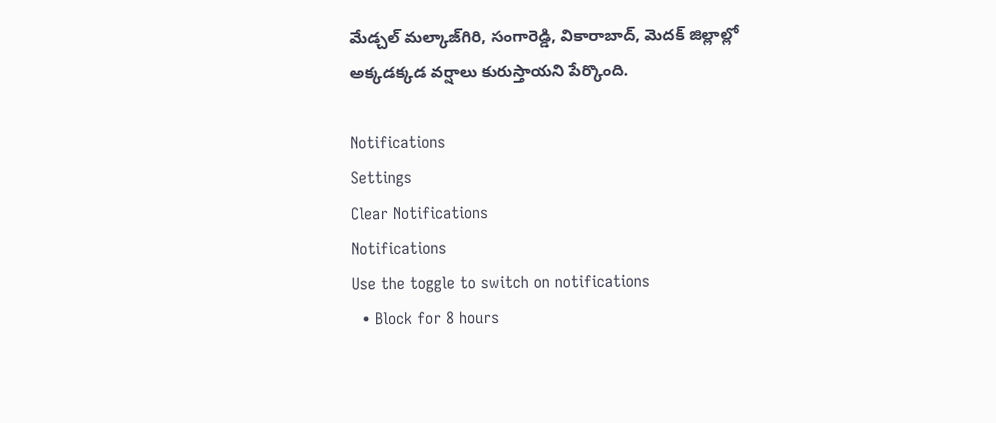మేడ్చల్‌ మల్కాజ్‌గిరి, సంగారెడ్డి, వికారాబాద్‌, మెదక్‌ జిల్లాల్లో అక్కడక్కడ వర్షాలు కురుస్తాయని పేర్కొంది.

Notifications
Settings
Clear Notifications
Notifications
Use the toggle to switch on notifications
  • Block for 8 hours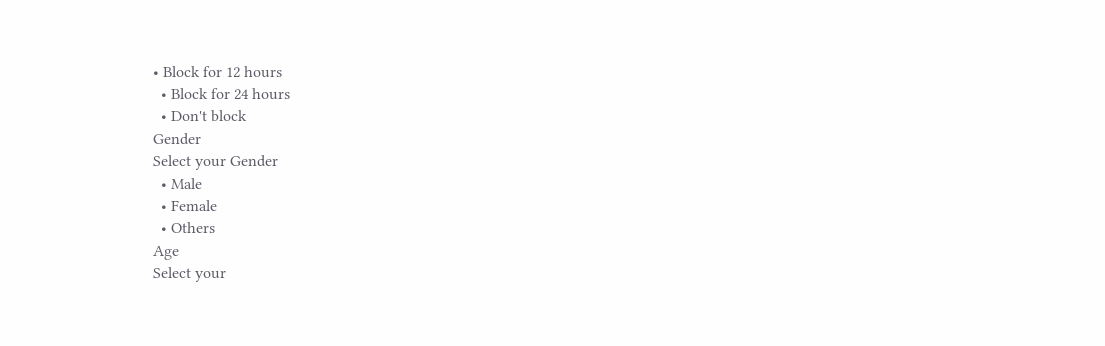• Block for 12 hours
  • Block for 24 hours
  • Don't block
Gender
Select your Gender
  • Male
  • Female
  • Others
Age
Select your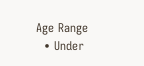Age Range
  • Under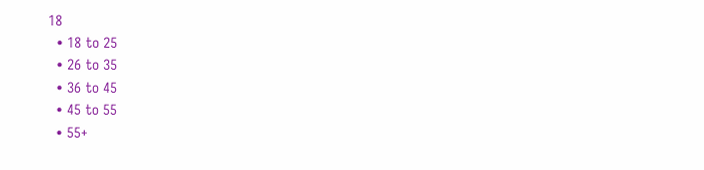18
  • 18 to 25
  • 26 to 35
  • 36 to 45
  • 45 to 55
  • 55+